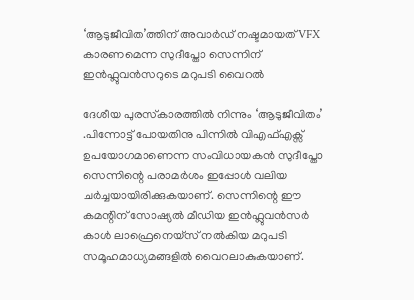‘ആടുജീവിത’ത്തിന് അവാർഡ് നഷ്ടമായത് VFX കാരണമെന്ന സുദീപ്തോ സെന്നിന് ഇൻഫ്ലുവൻസറുടെ മറുപടി വൈറൽ

ദേശീയ പുരസ്‌കാരത്തിൽ നിന്നും ‘ആടുജീവിതം’ .പിന്നോട്ട് പോയതിനു പിന്നിൽ വിഎഫ്എക്സ് ഉപയോഗമാണെന്ന സംവിധായകൻ സുദീപ്തോ സെന്നിന്റെ പരാമർശം ഇപ്പോൾ വലിയ ചര്‍ച്ചയായിരിക്കുകയാണ്. സെന്നിന്റെ ഈ കമന്റിന് സോഷ്യൽ മീഡിയ ഇൻഫ്ലുവൻസർ കാൾ ലാഫ്രെനെയ്‌സ് നൽകിയ മറുപടി സമൂഹമാധ്യമങ്ങളിൽ വൈറലാകുകയാണ്.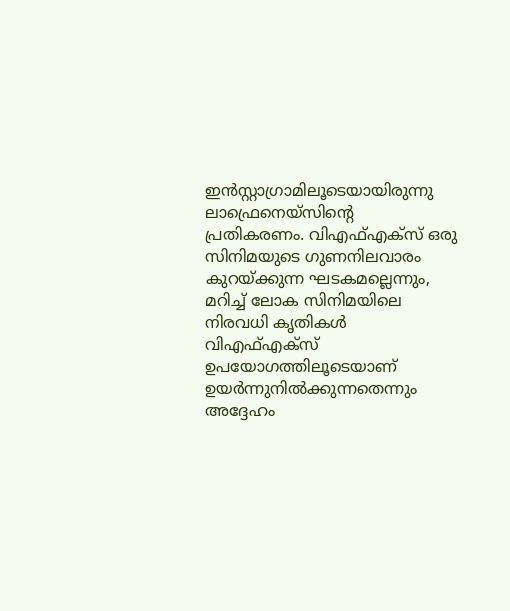ഇൻസ്റ്റാഗ്രാമിലൂടെയായിരുന്നു ലാഫ്രെനെയ്‌സിന്റെ പ്രതികരണം. വിഎഫ്എക്സ് ഒരു സിനിമയുടെ ഗുണനിലവാരം കുറയ്ക്കുന്ന ഘടകമല്ലെന്നും, മറിച്ച് ലോക സിനിമയിലെ നിരവധി കൃതികൾ വിഎഫ്എക്സ് ഉപയോഗത്തിലൂടെയാണ് ഉയർന്നുനിൽക്കുന്നതെന്നും അദ്ദേഹം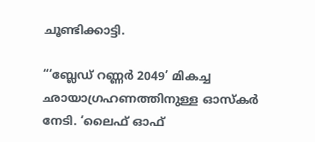ചൂണ്ടിക്കാട്ടി.

“‘ബ്ലേഡ് റണ്ണർ 2049’ മികച്ച ഛായാഗ്രഹണത്തിനുള്ള ഓസ്‌കർ നേടി. ‘ലൈഫ് ഓഫ്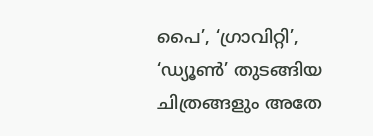പൈ’, ‘ഗ്രാവിറ്റി’, ‘ഡ്യൂൺ’ തുടങ്ങിയ ചിത്രങ്ങളും അതേ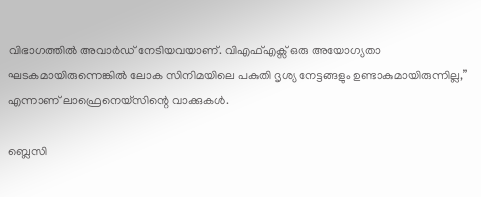വിഭാഗത്തിൽ അവാർഡ് നേടിയവയാണ്. വിഎഫ്എക്സ് ഒരു അയോഗ്യതാ ഘടകമായിരുന്നെങ്കിൽ ലോക സിനിമയിലെ പകുതി ദൃശ്യ നേട്ടങ്ങളും ഉണ്ടാകുമായിരുന്നില്ല,” എന്നാണ് ലാഫ്രെനെയ്‌സിന്റെ വാക്കുകൾ.

ബ്ലെസി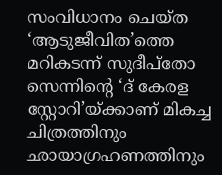സംവിധാനം ചെയ്ത ‘ആടുജീവിത’ത്തെ മറികടന്ന് സുദീപ്തോ സെന്നിന്റെ ‘ദ് കേരള സ്റ്റോറി’യ്ക്കാണ് മികച്ച ചിത്രത്തിനും ഛായാഗ്രഹണത്തിനും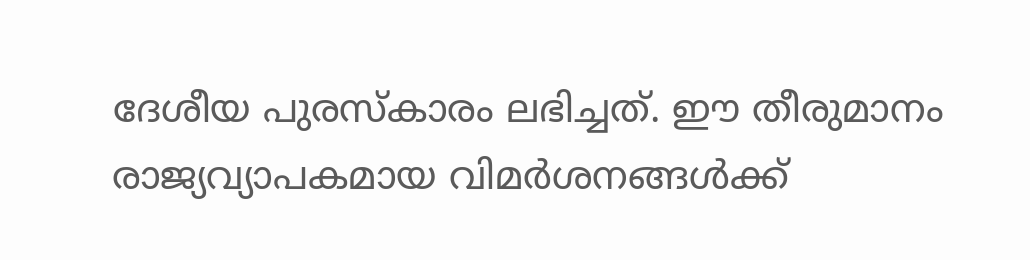ദേശീയ പുരസ്‌കാരം ലഭിച്ചത്. ഈ തീരുമാനം രാജ്യവ്യാപകമായ വിമർശനങ്ങൾക്ക്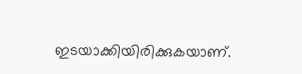ഇടയാക്കിയിരിക്കുകയാണ്.